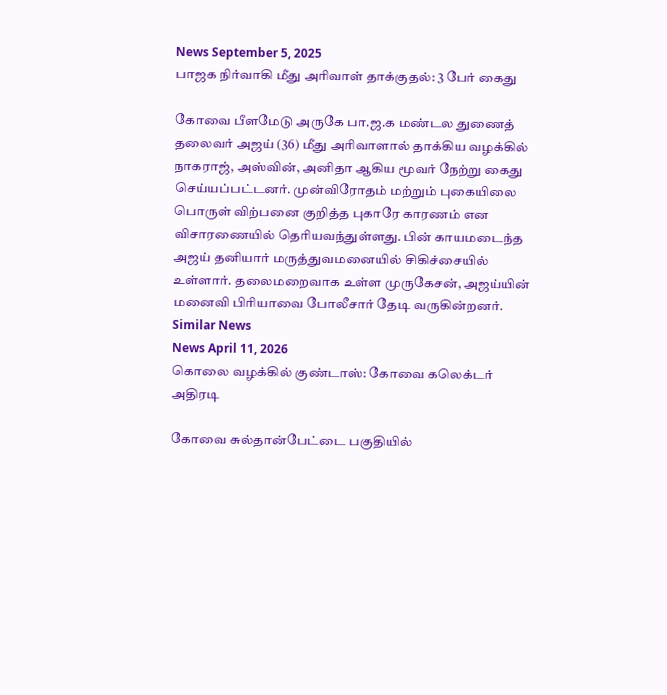News September 5, 2025
பாஜக நிர்வாகி மீது அரிவாள் தாக்குதல்: 3 பேர் கைது

கோவை பீளமேடு அருகே பா.ஜ.க மண்டல துணைத் தலைவர் அஜய் (36) மீது அரிவாளால் தாக்கிய வழக்கில் நாகராஜ், அஸ்வின், அனிதா ஆகிய மூவர் நேற்று கைது செய்யப்பட்டனர். முன்விரோதம் மற்றும் புகையிலை பொருள் விற்பனை குறித்த புகாரே காரணம் என விசாரணையில் தெரியவந்துள்ளது. பின் காயமடைந்த அஜய் தனியார் மருத்துவமனையில் சிகிச்சையில் உள்ளார். தலைமறைவாக உள்ள முருகேசன், அஜய்யின் மனைவி பிரியாவை போலீசார் தேடி வருகின்றனர்.
Similar News
News April 11, 2026
கொலை வழக்கில் குண்டாஸ்: கோவை கலெக்டர் அதிரடி

கோவை சுல்தான்பேட்டை பகுதியில்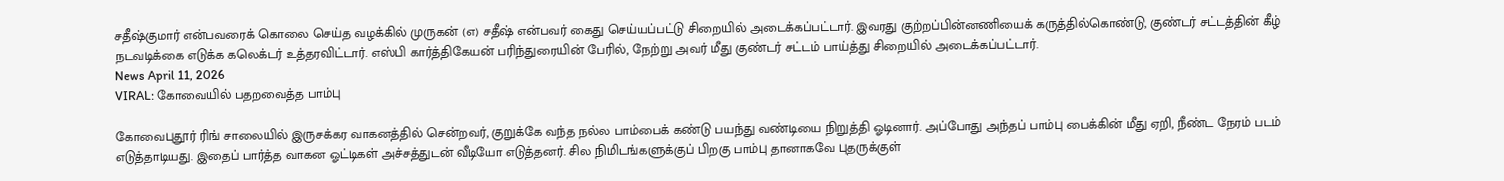சதீஷ்குமார் என்பவரைக் கொலை செய்த வழக்கில் முருகன் (எ) சதீஷ் என்பவர் கைது செய்யப்பட்டு சிறையில் அடைக்கப்பட்டார். இவரது குற்றப்பின்னணியைக் கருத்தில்கொண்டு, குண்டர் சட்டத்தின் கீழ் நடவடிக்கை எடுக்க கலெக்டர் உத்தரவிட்டார். எஸ்பி கார்த்திகேயன் பரிந்துரையின் பேரில், நேற்று அவர் மீது குண்டர் சட்டம் பாய்த்து சிறையில் அடைக்கப்பட்டார்.
News April 11, 2026
VIRAL: கோவையில் பதறவைத்த பாம்பு

கோவைபுதூர் ரிங் சாலையில் இருசக்கர வாகனத்தில் சென்றவர், குறுக்கே வந்த நல்ல பாம்பைக் கண்டு பயந்து வண்டியை நிறுத்தி ஓடினார். அப்போது அந்தப் பாம்பு பைக்கின் மீது ஏறி, நீண்ட நேரம் படம் எடுத்தாடியது. இதைப் பார்த்த வாகன ஓட்டிகள் அச்சத்துடன் வீடியோ எடுத்தனர். சில நிமிடங்களுக்குப் பிறகு பாம்பு தானாகவே புதருக்குள்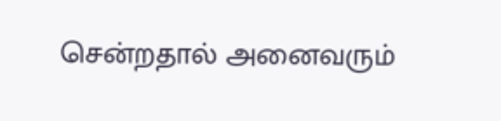சென்றதால் அனைவரும்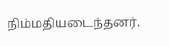நிம்மதியடைந்தனர்.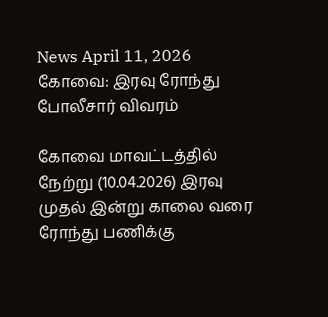News April 11, 2026
கோவை: இரவு ரோந்து போலீசார் விவரம்

கோவை மாவட்டத்தில் நேற்று (10.04.2026) இரவு முதல் இன்று காலை வரை ரோந்து பணிக்கு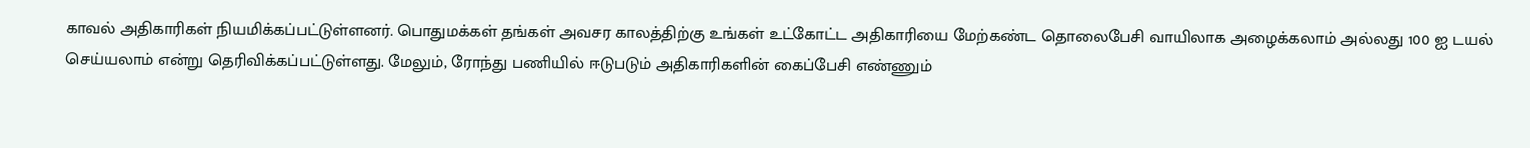காவல் அதிகாரிகள் நியமிக்கப்பட்டுள்ளனர். பொதுமக்கள் தங்கள் அவசர காலத்திற்கு உங்கள் உட்கோட்ட அதிகாரியை மேற்கண்ட தொலைபேசி வாயிலாக அழைக்கலாம் அல்லது 100 ஐ டயல் செய்யலாம் என்று தெரிவிக்கப்பட்டுள்ளது. மேலும், ரோந்து பணியில் ஈடுபடும் அதிகாரிகளின் கைப்பேசி எண்ணும்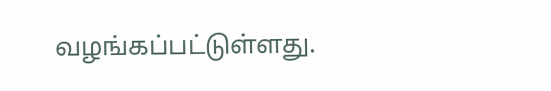வழங்கப்பட்டுள்ளது.